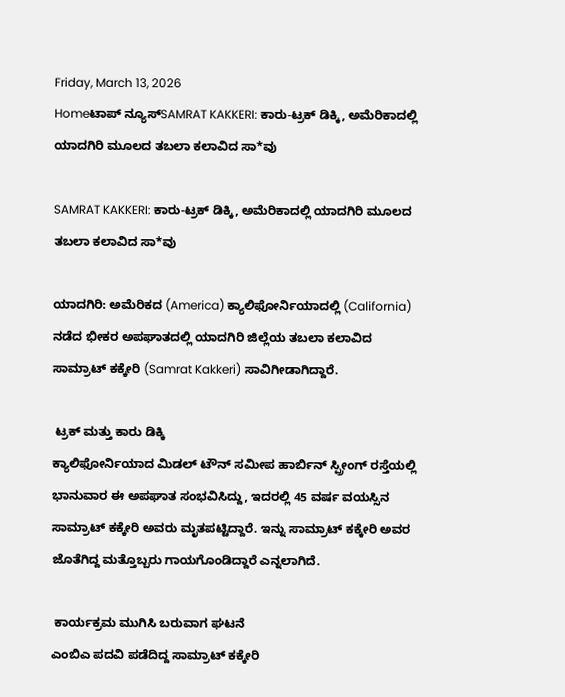Friday, March 13, 2026
Homeಟಾಪ್ ನ್ಯೂಸ್SAMRAT KAKKERI: ಕಾರು-ಟ್ರಕ್‌ ಡಿಕ್ಕಿ, ಅಮೆರಿಕಾದಲ್ಲಿ ಯಾದಗಿರಿ ಮೂಲದ ತಬಲಾ ಕಲಾವಿದ ಸಾ*ವು

SAMRAT KAKKERI: ಕಾರು-ಟ್ರಕ್‌ ಡಿಕ್ಕಿ, ಅಮೆರಿಕಾದಲ್ಲಿ ಯಾದಗಿರಿ ಮೂಲದ ತಬಲಾ ಕಲಾವಿದ ಸಾ*ವು

ಯಾದಗಿರಿ: ಅಮೆರಿಕದ (America) ಕ್ಯಾಲಿಫೋರ್ನಿಯಾದಲ್ಲಿ (California) ನಡೆದ ಭೀಕರ ಅಪಘಾತದಲ್ಲಿ ಯಾದಗಿರಿ ಜಿಲ್ಲೆಯ ತಬಲಾ ಕಲಾವಿದ ಸಾಮ್ರಾಟ್ ಕಕ್ಕೇರಿ (Samrat Kakkeri) ಸಾವಿಗೀಡಾಗಿದ್ದಾರೆ.

 ಟ್ರಕ್ ಮತ್ತು ಕಾರು ಡಿಕ್ಕಿ
ಕ್ಯಾಲಿಫೋರ್ನಿಯಾದ ಮಿಡಲ್ ಟೌನ್ ಸಮೀಪ ಹಾರ್ಬಿನ್ ಸ್ಪ್ರೀಂಗ್ ರಸ್ತೆಯಲ್ಲಿ ಭಾನುವಾರ ಈ ಅಪಘಾತ ಸಂಭವಿಸಿದ್ದು, ಇದರಲ್ಲಿ 45 ವರ್ಷ ವಯಸ್ಸಿನ ಸಾಮ್ರಾಟ್ ಕಕ್ಕೇರಿ ಅವರು ಮೃತಪಟ್ಟಿದ್ದಾರೆ. ಇನ್ನು ಸಾಮ್ರಾಟ್ ಕಕ್ಕೇರಿ ಅವರ ಜೊತೆಗಿದ್ದ ಮತ್ತೊಬ್ಬರು ಗಾಯಗೊಂಡಿದ್ದಾರೆ ಎನ್ನಲಾಗಿದೆ.

 ಕಾರ್ಯಕ್ರಮ ಮುಗಿಸಿ ಬರುವಾಗ ಘಟನೆ
ಎಂಬಿಎ ಪದವಿ ಪಡೆದಿದ್ದ ಸಾಮ್ರಾಟ್ ಕಕ್ಕೇರಿ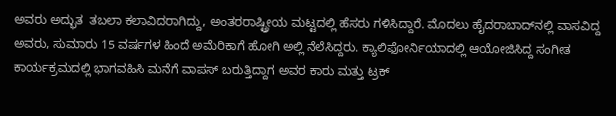ಅವರು ಅದ್ಭುತ  ತಬಲಾ ಕಲಾವಿದರಾಗಿದ್ದು, ಅಂತರರಾಷ್ಟ್ರೀಯ ಮಟ್ಟದಲ್ಲಿ ಹೆಸರು ಗಳಿಸಿದ್ದಾರೆ. ಮೊದಲು ಹೈದರಾಬಾದ್‌ನಲ್ಲಿ ವಾಸವಿದ್ದ ಅವರು, ಸುಮಾರು 15 ವರ್ಷಗಳ ಹಿಂದೆ ಅಮೆರಿಕಾಗೆ ಹೋಗಿ ಅಲ್ಲಿ ನೆಲೆಸಿದ್ದರು. ಕ್ಯಾಲಿಫೋರ್ನಿಯಾದಲ್ಲಿ ಆಯೋಜಿಸಿದ್ದ ಸಂಗೀತ ಕಾರ್ಯಕ್ರಮದಲ್ಲಿ ಭಾಗವಹಿಸಿ ಮನೆಗೆ ವಾಪಸ್ ಬರುತ್ತಿದ್ದಾಗ ಅವರ ಕಾರು ಮತ್ತು ಟ್ರಕ್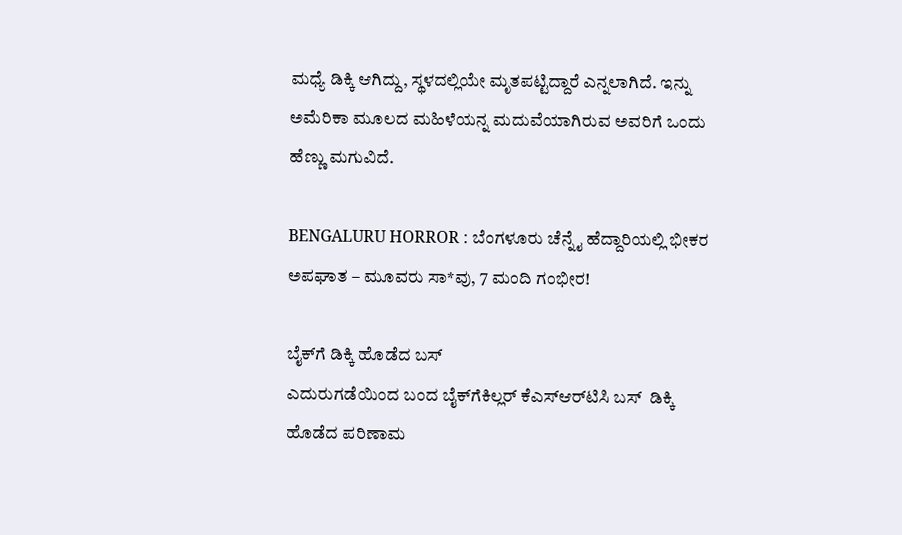ಮಧ್ಯೆ ಡಿಕ್ಕಿ ಆಗಿದ್ದು, ಸ್ಥಳದಲ್ಲಿಯೇ ಮೃತಪಟ್ಟಿದ್ದಾರೆ ಎನ್ನಲಾಗಿದೆ. ಇನ್ನು ಅಮೆರಿಕಾ ಮೂಲದ ಮಹಿಳೆಯನ್ನ ಮದುವೆಯಾಗಿರುವ ಅವರಿಗೆ ಒಂದು ಹೆಣ್ಣು ಮಗುವಿದೆ.

BENGALURU HORROR : ಬೆಂಗಳೂರು ಚೆನ್ನೈ ಹೆದ್ದಾರಿಯಲ್ಲಿ ಭೀಕರ ಅಪಘಾತ – ಮೂವರು ಸಾ*ವು, 7 ಮಂದಿ ಗಂಭೀರ!

ಬೈಕ್‌ಗೆ ಡಿಕ್ಕಿ ಹೊಡೆದ ಬಸ್‌
ಎದುರುಗಡೆಯಿಂದ ಬಂದ ಬೈಕ್‌ಗೆಕಿಲ್ಲರ್ ಕೆಎಸ್ಆರ್‌ಟಿಸಿ ಬಸ್  ಡಿಕ್ಕಿ ಹೊಡೆದ ಪರಿಣಾಮ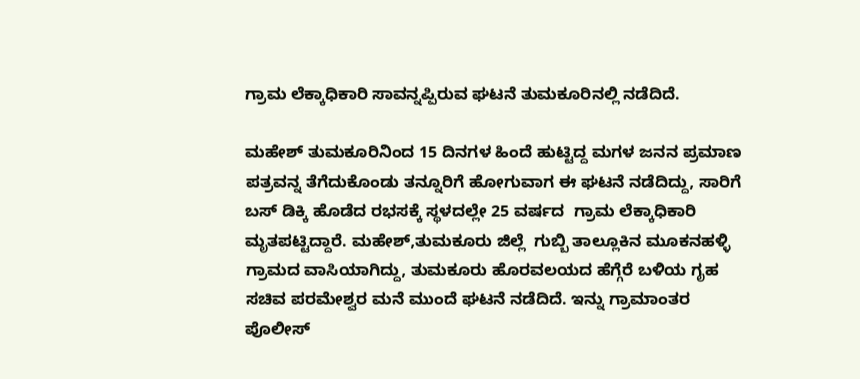ಗ್ರಾಮ ಲೆಕ್ಕಾಧಿಕಾರಿ ಸಾವನ್ನಪ್ಪಿರುವ ಘಟನೆ ತುಮಕೂರಿನಲ್ಲಿ ನಡೆದಿದೆ.

ಮಹೇಶ್‌ ತುಮಕೂರಿನಿಂದ 15 ದಿನಗಳ ಹಿಂದೆ ಹುಟ್ಟಿದ್ದ ಮಗಳ ಜನನ ಪ್ರಮಾಣ ಪತ್ರವನ್ನ ತೆಗೆದುಕೊಂಡು ತನ್ನೂರಿಗೆ ಹೋಗುವಾಗ ಈ ಘಟನೆ ನಡೆದಿದ್ದು, ಸಾರಿಗೆ ಬಸ್ ಡಿಕ್ಕಿ ಹೊಡೆದ ರಭಸಕ್ಕೆ ಸ್ಥಳದಲ್ಲೇ 25 ವರ್ಷದ  ಗ್ರಾಮ ಲೆಕ್ಕಾಧಿಕಾರಿ ಮೃತಪಟ್ಟಿದ್ದಾರೆ. ಮಹೇಶ್,ತುಮಕೂರು ಜಿಲ್ಲೆ  ಗುಬ್ಬಿ ತಾಲ್ಲೂಕಿನ ಮೂಕನಹಳ್ಳಿ ಗ್ರಾಮದ ವಾಸಿಯಾಗಿದ್ದು, ತುಮಕೂರು ಹೊರವಲಯದ ಹೆಗ್ಗೆರೆ ಬಳಿಯ ಗೃಹ ಸಚಿವ ಪರಮೇಶ್ವರ ಮನೆ ಮುಂದೆ ಘಟನೆ ನಡೆದಿದೆ. ಇನ್ನು ಗ್ರಾಮಾಂತರ ಪೊಲೀಸ್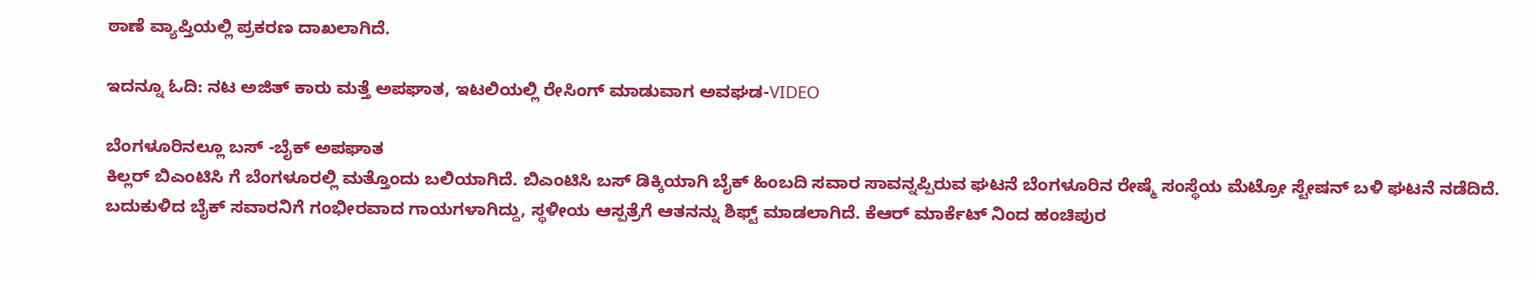ಠಾಣೆ ವ್ಯಾಪ್ತಿಯಲ್ಲಿ ಪ್ರಕರಣ ದಾಖಲಾಗಿದೆ.

ಇದನ್ನೂ ಓದಿ: ನಟ ಅಜಿತ್‌ ಕಾರು ಮತ್ತೆ ಅಪಘಾತ, ಇಟಲಿಯಲ್ಲಿ ರೇಸಿಂಗ್‌ ಮಾಡುವಾಗ ಅವಘಡ-VIDEO

ಬೆಂಗಳೂರಿನಲ್ಲೂ ಬಸ್‌ -ಬೈಕ್‌ ಅಪಘಾತ
ಕಿಲ್ಲರ್ ಬಿಎಂಟಿಸಿ ಗೆ ಬೆಂಗಳೂರಲ್ಲಿ ಮತ್ತೊಂದು ಬಲಿಯಾಗಿದೆ. ಬಿಎಂಟಿಸಿ ಬಸ್ ಡಿಕ್ಕಿಯಾಗಿ ಬೈಕ್ ಹಿಂಬದಿ ಸವಾರ ಸಾವನ್ನಪ್ಪಿರುವ ಘಟನೆ ಬೆಂಗಳೂರಿನ ರೇಷ್ಮೆ ಸಂಸ್ಥೆಯ ಮೆಟ್ರೋ ಸ್ಟೇಷನ್ ಬಳಿ ಘಟನೆ ನಡೆದಿದೆ. ಬದುಕುಳಿದ ಬೈಕ್ ಸವಾರನಿಗೆ ಗಂಭೀರವಾದ ಗಾಯಗಳಾಗಿದ್ದು, ಸ್ಥಳೀಯ ಆಸ್ಪತ್ರೆಗೆ ಆತನನ್ನು ಶಿಫ್ಟ್ ಮಾಡಲಾಗಿದೆ. ಕೆಆರ್ ಮಾರ್ಕೆಟ್ ನಿಂದ ಹಂಚಿಪುರ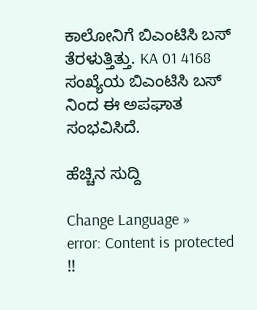ಕಾಲೋನಿಗೆ ಬಿಎಂಟಿಸಿ ಬಸ್ ತೆರಳುತ್ತಿತ್ತು. KA 01 4168 ಸಂಖ್ಯೆಯ ಬಿಎಂಟಿಸಿ ಬಸ್ ನಿಂದ ಈ ಅಪಘಾತ ಸಂಭವಿಸಿದೆ.

ಹೆಚ್ಚಿನ ಸುದ್ದಿ

Change Language »
error: Content is protected !!